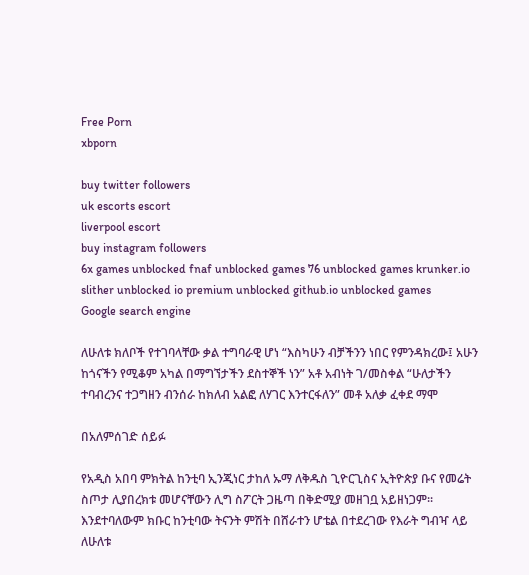Free Porn
xbporn

buy twitter followers
uk escorts escort
liverpool escort
buy instagram followers
6x games unblocked fnaf unblocked games 76 unblocked games krunker.io slither unblocked io premium unblocked github.io unblocked games
Google search engine

ለሁለቱ ክለቦች የተገባላቸው ቃል ተግባራዊ ሆነ “እስካሁን ብቻችንን ነበር የምንዳክረው፤ አሁን ከጎናችን የሚቆም አካል በማግኘታችን ደስተኞች ነን” አቶ አብነት ገ/መስቀል “ሁለታችን ተባብረንና ተጋግዘን ብንሰራ ከክለብ አልፎ ለሃገር እንተርፋለን” መቶ አለቃ ፈቀደ ማሞ

በአለምሰገድ ሰይፉ

የአዲስ አበባ ምክትል ከንቲባ ኢንጂነር ታከለ ኡማ ለቅዱስ ጊዮርጊስና ኢትዮጵያ ቡና የመሬት ስጦታ ሊያበረክቱ መሆናቸውን ሊግ ስፖርት ጋዜጣ በቅድሚያ መዘገቧ አይዘነጋም፡፡ እንደተባለውም ክቡር ከንቲባው ትናንት ምሽት በሸራተን ሆቴል በተደረገው የእራት ግብዣ ላይ ለሁለቱ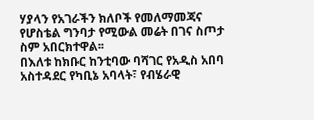ሃያላን የአገራችን ክለቦች የመለማመጃና የሆስቴል ግንባታ የሚውል መሬት በገና ስጦታ ስም አበርክተዋል፡፡
በእለቱ ከክቡር ከንቲባው ባሻገር የአዲስ አበባ አስተዳደር የካቢኔ አባላት፣ የብሄራዊ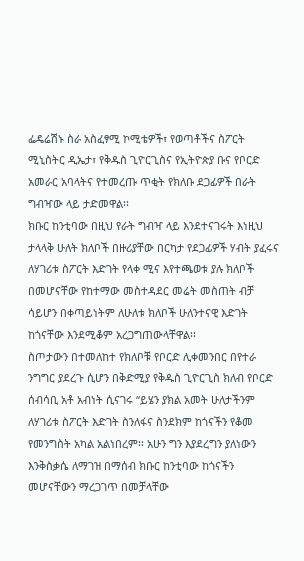ፌዴሬሽኑ ስራ አስፈፃሚ ኮሚቴዎች፣ የወጣቶችና ስፖርት ሚኒስትር ዲኤታ፣ የቅዱስ ጊዮርጊስና የኢትዮጵያ ቡና የቦርድ አመራር አባላትና የተመረጡ ጥቂት የክለቡ ደጋፊዎች በራት ግብዣው ላይ ታድመዋል፡፡
ክቡር ከንቲባው በዚህ የራት ግብዣ ላይ እንደተናገሩት እነዚህ ታላላቅ ሁለት ክለቦች በዙሪያቸው በርካታ የደጋፊዎች ሃብት ያፈሩና ለሃገሪቱ ስፖርት እድገት የላቀ ሚና እየተጫወቱ ያሉ ክለቦች በመሆናቸው የከተማው መስተዳደር መሬት መስጠት ብቻ ሳይሆን በቀጣይነትም ለሁለቱ ክለቦች ሁለንተናዊ እድገት ከጎናቸው እንደሚቆም አረጋግጠውላቸዋል፡፡
ስጦታውን በተመለከተ የክለቦቹ የቦርድ ሊቀመንበር በየተራ ንግግር ያደረጉ ሲሆን በቅድሚያ የቅዱስ ጊዮርጊስ ክለብ የቦርድ ሰብሳቢ አቶ አብነት ሲናገሩ “ይሄን ያክል አመት ሁለታችንም ለሃገሪቱ ስፖርት እድገት ስንለፋና ስንደክም ከጎናችን የቆመ የመንግስት አካል አልነበረም፡፡ አሁን ግን እያደረግን ያለነውን እንቅስቃሴ ለማገዝ በማሰብ ክቡር ከንቲባው ከጎናችን መሆናቸውን ማረጋገጥ በመቻላቸው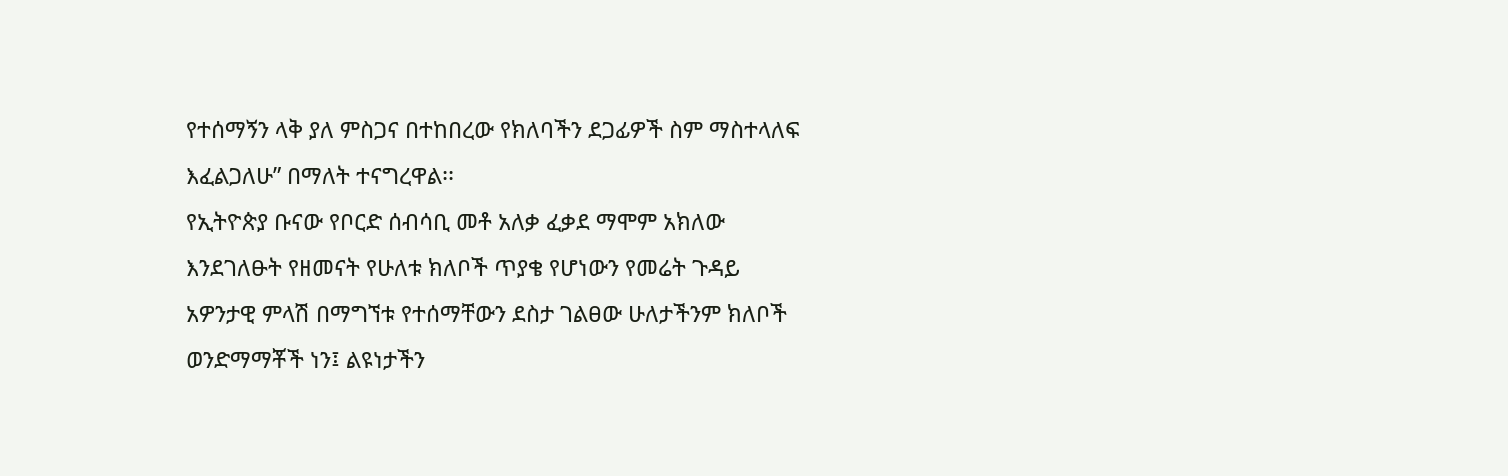የተሰማኝን ላቅ ያለ ምስጋና በተከበረው የክለባችን ደጋፊዎች ስም ማስተላለፍ እፈልጋለሁ” በማለት ተናግረዋል፡፡
የኢትዮጵያ ቡናው የቦርድ ሰብሳቢ መቶ አለቃ ፈቃደ ማሞም አክለው እንደገለፁት የዘመናት የሁለቱ ክለቦች ጥያቄ የሆነውን የመሬት ጉዳይ አዎንታዊ ምላሽ በማግኘቱ የተሰማቸውን ደስታ ገልፀው ሁለታችንም ክለቦች ወንድማማቾች ነን፤ ልዩነታችን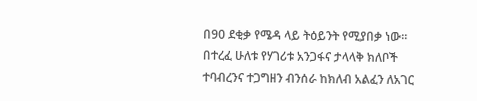በ90 ደቂቃ የሜዳ ላይ ትዕይንት የሚያበቃ ነው፡፡ በተረፈ ሁለቱ የሃገሪቱ አንጋፋና ታላላቅ ክለቦች ተባብረንና ተጋግዘን ብንሰራ ከክለብ አልፈን ለአገር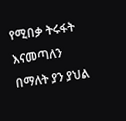የሚበቃ ትሩፋት እናመጣለን በማለት ያን ያህል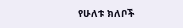የሁለቱ ክለቦች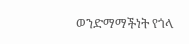ወንድማማችነት የጎላ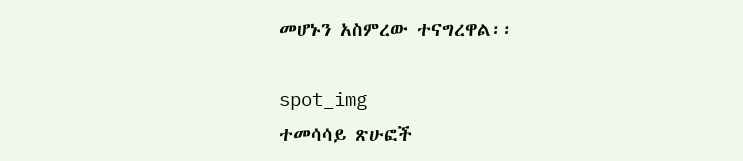መሆኑን አስምረው ተናግረዋል፡፡

spot_img
ተመሳሳይ ጽሁፎች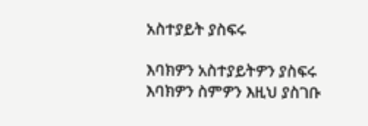አስተያይት ያስፍሩ

እባክዎን አስተያይትዎን ያስፍሩ
እባክዎን ስምዎን እዚህ ያስገቡ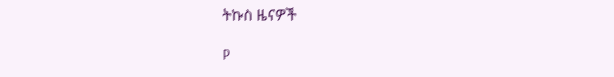ትኩስ ዜናዎች

P